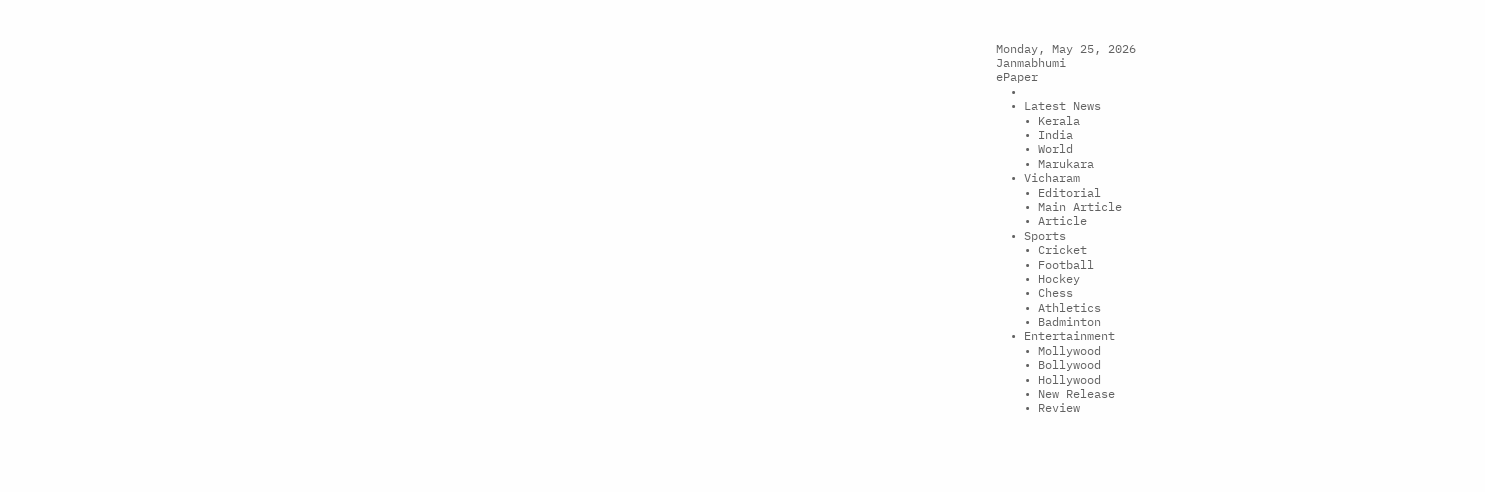Monday, May 25, 2026
Janmabhumi
ePaper
  •
  • Latest News
    • Kerala
    • India
    • World
    • Marukara
  • Vicharam
    • Editorial
    • Main Article
    • Article
  • Sports
    • Cricket
    • Football
    • Hockey
    • Chess
    • Athletics
    • Badminton
  • Entertainment
    • Mollywood
    • Bollywood
    • Hollywood
    • New Release
    • Review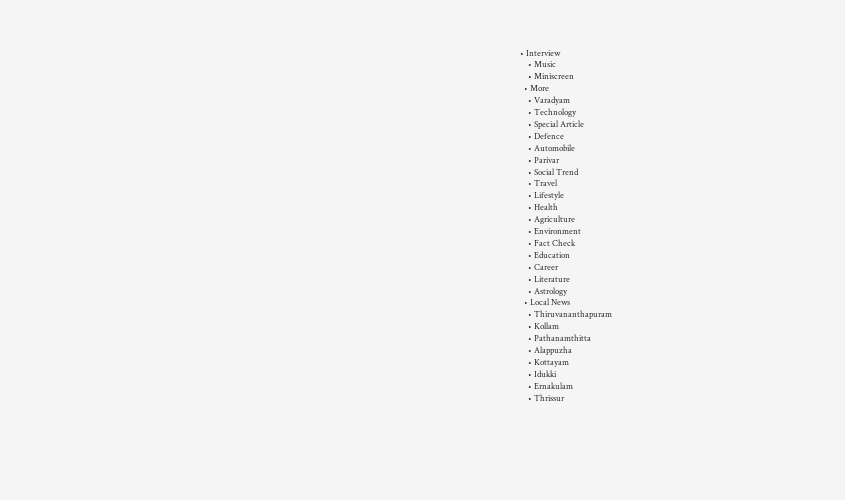• Interview
    • Music
    • Miniscreen
  • More
    • Varadyam
    • Technology
    • Special Article
    • Defence
    • Automobile
    • Parivar
    • Social Trend
    • Travel
    • Lifestyle
    • Health
    • Agriculture
    • Environment
    • Fact Check
    • Education
    • Career
    • Literature
    • Astrology
  • Local News
    • Thiruvananthapuram
    • Kollam
    • Pathanamthitta
    • Alappuzha
    • Kottayam
    • Idukki
    • Ernakulam
    • Thrissur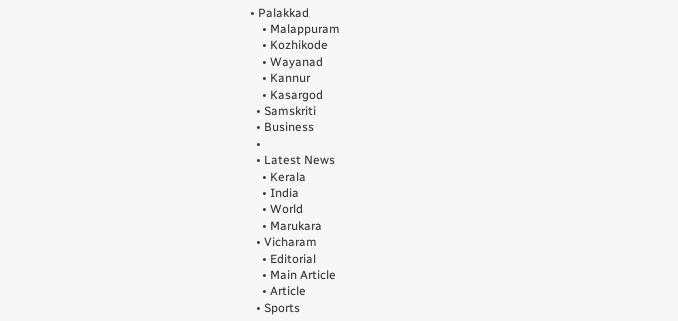• Palakkad
    • Malappuram
    • Kozhikode
    • Wayanad
    • Kannur
    • Kasargod
  • Samskriti
  • Business
  •
  • Latest News
    • Kerala
    • India
    • World
    • Marukara
  • Vicharam
    • Editorial
    • Main Article
    • Article
  • Sports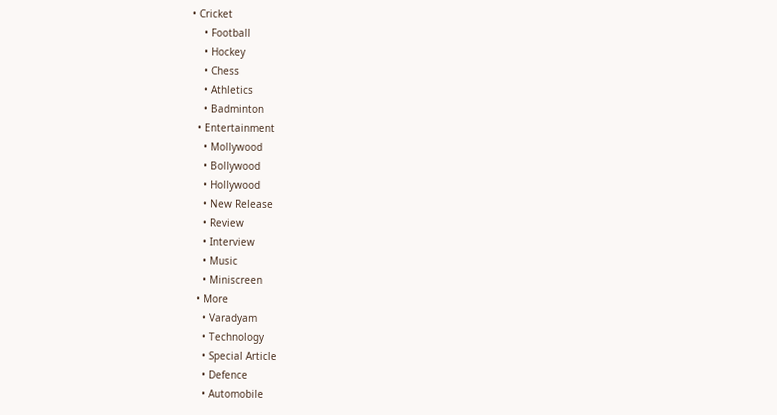• Cricket
    • Football
    • Hockey
    • Chess
    • Athletics
    • Badminton
  • Entertainment
    • Mollywood
    • Bollywood
    • Hollywood
    • New Release
    • Review
    • Interview
    • Music
    • Miniscreen
  • More
    • Varadyam
    • Technology
    • Special Article
    • Defence
    • Automobile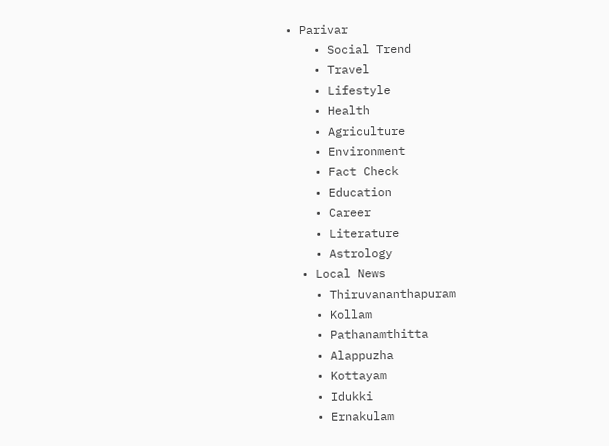• Parivar
    • Social Trend
    • Travel
    • Lifestyle
    • Health
    • Agriculture
    • Environment
    • Fact Check
    • Education
    • Career
    • Literature
    • Astrology
  • Local News
    • Thiruvananthapuram
    • Kollam
    • Pathanamthitta
    • Alappuzha
    • Kottayam
    • Idukki
    • Ernakulam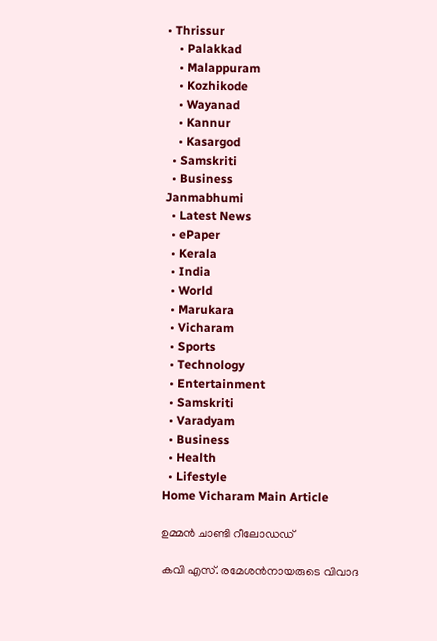• Thrissur
    • Palakkad
    • Malappuram
    • Kozhikode
    • Wayanad
    • Kannur
    • Kasargod
  • Samskriti
  • Business
Janmabhumi
  • Latest News
  • ePaper
  • Kerala
  • India
  • World
  • Marukara
  • Vicharam
  • Sports
  • Technology
  • Entertainment
  • Samskriti
  • Varadyam
  • Business
  • Health
  • Lifestyle
Home Vicharam Main Article

ഉമ്മന്‍ ചാണ്ടി റീലോഡഡ്

കവി എസ്. രമേശന്‍നായരുടെ വിവാദ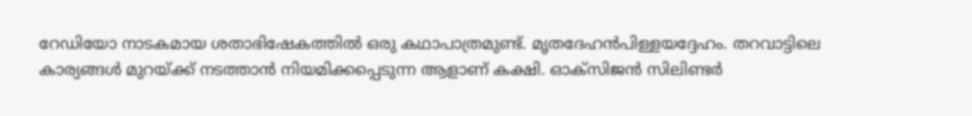റേഡിയോ നാടകമായ ശതാഭിഷേകത്തില്‍ ഒരു കഥാപാത്രമുണ്ട്. മൃതദേഹന്‍പിള്ളയദ്ദേഹം. തറവാട്ടിലെ കാര്യങ്ങള്‍ മുറയ്‌ക്ക് നടത്താന്‍ നിയമിക്കപ്പെടുന്ന ആളാണ് കക്ഷി. ഓക്‌സിജന്‍ സിലിണ്ടര്‍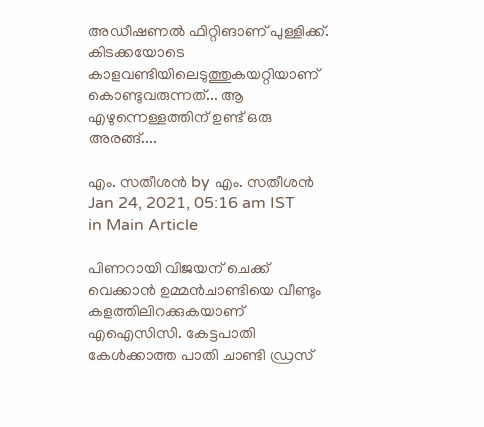അഡീഷണല്‍ ഫിറ്റിങാണ് പുള്ളിക്ക്. കിടക്കയോടെ കാളവണ്ടിയിലെടുത്തുകയറ്റിയാണ് കൊണ്ടുവരുന്നത്... ആ എഴുന്നെള്ളത്തിന് ഉണ്ട് ഒരു അരങ്ങ്....

എം. സതീശന്‍ by എം. സതീശന്‍
Jan 24, 2021, 05:16 am IST
in Main Article

പിണറായി വിജയന് ചെക്ക് വെക്കാന്‍ ഉമ്മന്‍ചാണ്ടിയെ വീണ്ടും കളത്തിലിറക്കുകയാണ് എഐസിസി. കേട്ടപാതി കേള്‍ക്കാത്ത പാതി ചാണ്ടി ഡ്രസ്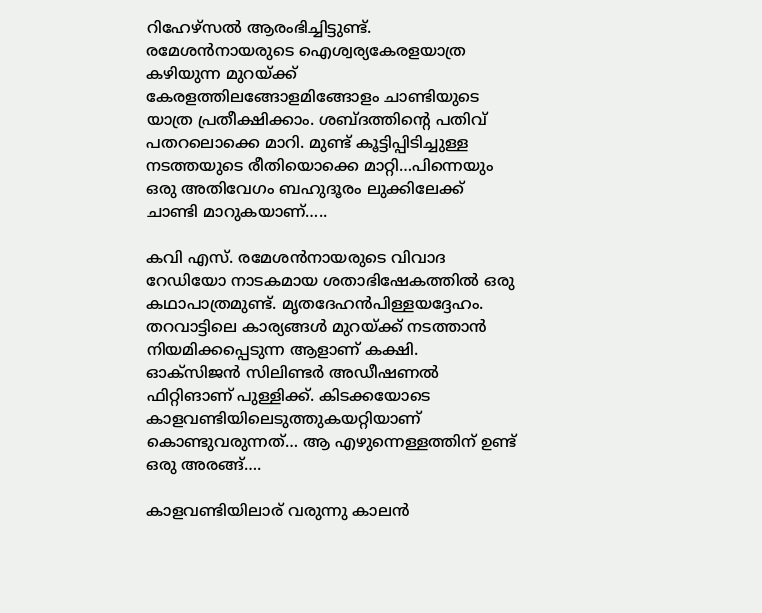റിഹേഴ്‌സല്‍ ആരംഭിച്ചിട്ടുണ്ട്. രമേശന്‍നായരുടെ ഐശ്വര്യകേരളയാത്ര കഴിയുന്ന മുറയ്‌ക്ക് കേരളത്തിലങ്ങോളമിങ്ങോളം ചാണ്ടിയുടെ യാത്ര പ്രതീക്ഷിക്കാം. ശബ്ദത്തിന്റെ പതിവ് പതറലൊക്കെ മാറി. മുണ്ട് കൂട്ടിപ്പിടിച്ചുള്ള നടത്തയുടെ രീതിയൊക്കെ മാറ്റി…പിന്നെയും ഒരു അതിവേഗം ബഹുദൂരം ലുക്കിലേക്ക് ചാണ്ടി മാറുകയാണ്…..

കവി എസ്. രമേശന്‍നായരുടെ വിവാദ റേഡിയോ നാടകമായ ശതാഭിഷേകത്തില്‍ ഒരു കഥാപാത്രമുണ്ട്. മൃതദേഹന്‍പിള്ളയദ്ദേഹം. തറവാട്ടിലെ കാര്യങ്ങള്‍ മുറയ്‌ക്ക് നടത്താന്‍ നിയമിക്കപ്പെടുന്ന ആളാണ് കക്ഷി. ഓക്‌സിജന്‍ സിലിണ്ടര്‍ അഡീഷണല്‍ ഫിറ്റിങാണ് പുള്ളിക്ക്. കിടക്കയോടെ കാളവണ്ടിയിലെടുത്തുകയറ്റിയാണ് കൊണ്ടുവരുന്നത്… ആ എഴുന്നെള്ളത്തിന് ഉണ്ട് ഒരു അരങ്ങ്….

കാളവണ്ടിയിലാര് വരുന്നു കാലന്‍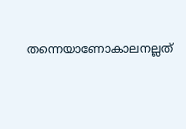തന്നെയാണോകാലനല്ലത്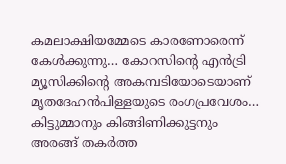കമലാക്ഷിയമ്മേടെ കാരണോരെന്ന് കേള്‍ക്കുന്നു… കോറസിന്റെ എന്‍ട്രി മ്യൂസിക്കിന്റെ അകമ്പടിയോടെയാണ് മൃതദേഹന്‍പിള്ളയുടെ രംഗപ്രവേശം… കിട്ടുമ്മാനും കിങ്ങിണിക്കുട്ടനും അരങ്ങ് തകര്‍ത്ത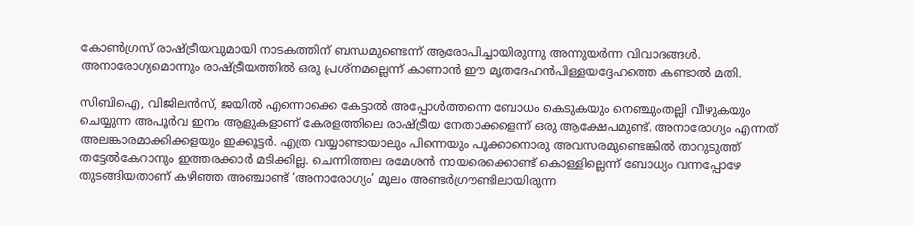കോണ്‍ഗ്രസ് രാഷ്‌ട്രീയവുമായി നാടകത്തിന് ബന്ധമുണ്ടെന്ന് ആരോപിച്ചായിരുന്നു അന്നുയര്‍ന്ന വിവാദങ്ങള്‍. അനാരോഗ്യമൊന്നും രാഷ്‌ട്രീയത്തില്‍ ഒരു പ്രശ്‌നമല്ലെന്ന് കാണാന്‍ ഈ മൃതദേഹന്‍പിള്ളയദ്ദേഹത്തെ കണ്ടാല്‍ മതി.

സിബിഐ, വിജിലന്‍സ്, ജയില്‍ എന്നൊക്കെ കേട്ടാല്‍ അപ്പോള്‍ത്തന്നെ ബോധം കെടുകയും നെഞ്ചുംതല്ലി വീഴുകയും ചെയ്യുന്ന അപൂര്‍വ ഇനം ആളുകളാണ് കേരളത്തിലെ രാഷ്‌ട്രീയ നേതാക്കളെന്ന് ഒരു ആക്ഷേപമുണ്ട്. അനാരോഗ്യം എന്നത് അലങ്കാരമാക്കിക്കളയും ഇക്കൂട്ടര്‍. എത്ര വയ്യാണ്ടായാലും പിന്നെയും പൂക്കാനൊരു അവസരമുണ്ടെങ്കില്‍ താറുടുത്ത് തട്ടേല്‍കേറാനും ഇത്തരക്കാര്‍ മടിക്കില്ല. ചെന്നിത്തല രമേശന്‍ നായരെക്കൊണ്ട് കൊള്ളില്ലെന്ന് ബോധ്യം വന്നപ്പോഴേ തുടങ്ങിയതാണ് കഴിഞ്ഞ അഞ്ചാണ്ട് ‘അനാരോഗ്യം’ മൂലം അണ്ടര്‍ഗ്രൗണ്ടിലായിരുന്ന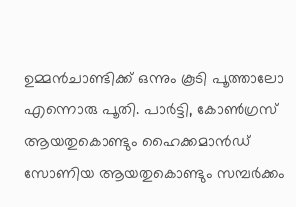ഉമ്മന്‍ചാണ്ടിക്ക് ഒന്നും കൂടി പൂത്താലോ എന്നൊരു പൂതി. പാര്‍ട്ടി, കോണ്‍ഗ്രസ് ആയതുകൊണ്ടും ഹൈക്കമാന്‍ഡ് സോണിയ ആയതുകൊണ്ടും സമ്പര്‍ക്കം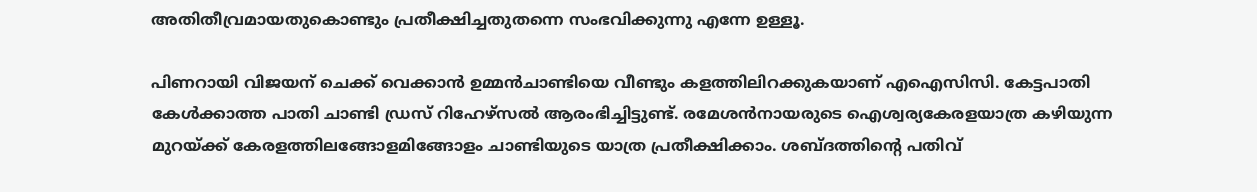അതിതീവ്രമായതുകൊണ്ടും പ്രതീക്ഷിച്ചതുതന്നെ സംഭവിക്കുന്നു എന്നേ ഉള്ളൂ.

പിണറായി വിജയന് ചെക്ക് വെക്കാന്‍ ഉമ്മന്‍ചാണ്ടിയെ വീണ്ടും കളത്തിലിറക്കുകയാണ് എഐസിസി. കേട്ടപാതി കേള്‍ക്കാത്ത പാതി ചാണ്ടി ഡ്രസ് റിഹേഴ്‌സല്‍ ആരംഭിച്ചിട്ടുണ്ട്. രമേശന്‍നായരുടെ ഐശ്വര്യകേരളയാത്ര കഴിയുന്ന മുറയ്‌ക്ക് കേരളത്തിലങ്ങോളമിങ്ങോളം ചാണ്ടിയുടെ യാത്ര പ്രതീക്ഷിക്കാം. ശബ്ദത്തിന്റെ പതിവ്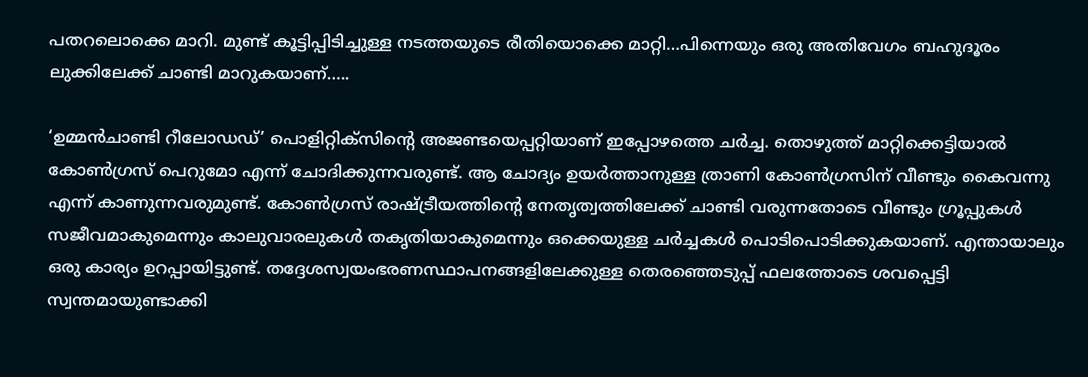പതറലൊക്കെ മാറി. മുണ്ട് കൂട്ടിപ്പിടിച്ചുള്ള നടത്തയുടെ രീതിയൊക്കെ മാറ്റി…പിന്നെയും ഒരു അതിവേഗം ബഹുദൂരം ലുക്കിലേക്ക് ചാണ്ടി മാറുകയാണ്…..

‘ഉമ്മന്‍ചാണ്ടി റീലോഡഡ്’ പൊളിറ്റിക്‌സിന്റെ അജണ്ടയെപ്പറ്റിയാണ് ഇപ്പോഴത്തെ ചര്‍ച്ച. തൊഴുത്ത് മാറ്റിക്കെട്ടിയാല്‍ കോണ്‍ഗ്രസ് പെറുമോ എന്ന് ചോദിക്കുന്നവരുണ്ട്. ആ ചോദ്യം ഉയര്‍ത്താനുള്ള ത്രാണി കോണ്‍ഗ്രസിന് വീണ്ടും കൈവന്നു എന്ന് കാണുന്നവരുമുണ്ട്. കോണ്‍ഗ്രസ് രാഷ്‌ട്രീയത്തിന്റെ നേതൃത്വത്തിലേക്ക് ചാണ്ടി വരുന്നതോടെ വീണ്ടും ഗ്രൂപ്പുകള്‍ സജീവമാകുമെന്നും കാലുവാരലുകള്‍ തകൃതിയാകുമെന്നും ഒക്കെയുള്ള ചര്‍ച്ചകള്‍ പൊടിപൊടിക്കുകയാണ്. എന്തായാലും ഒരു കാര്യം ഉറപ്പായിട്ടുണ്ട്. തദ്ദേശസ്വയംഭരണസ്ഥാപനങ്ങളിലേക്കുള്ള തെരഞ്ഞെടുപ്പ് ഫലത്തോടെ ശവപ്പെട്ടി സ്വന്തമായുണ്ടാക്കി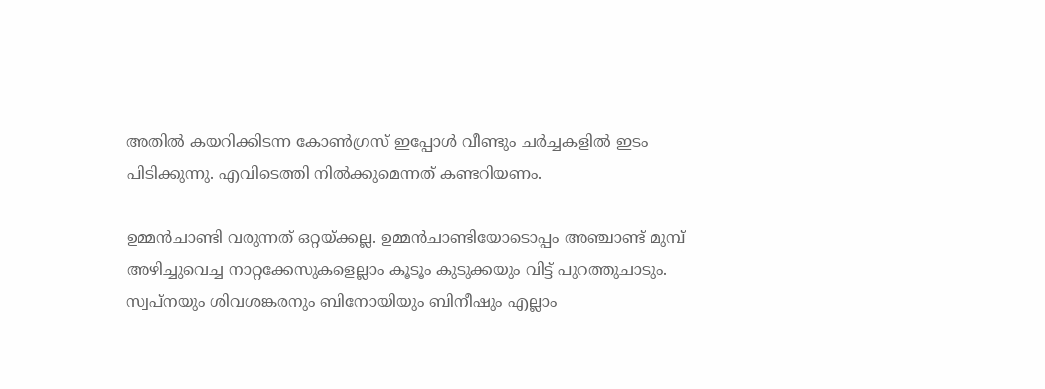അതില്‍ കയറിക്കിടന്ന കോണ്‍ഗ്രസ് ഇപ്പോള്‍ വീണ്ടും ചര്‍ച്ചകളില്‍ ഇടം പിടിക്കുന്നു. എവിടെത്തി നില്‍ക്കുമെന്നത് കണ്ടറിയണം.

ഉമ്മന്‍ചാണ്ടി വരുന്നത് ഒറ്റയ്‌ക്കല്ല. ഉമ്മന്‍ചാണ്ടിയോടൊപ്പം അഞ്ചാണ്ട് മുമ്പ് അഴിച്ചുവെച്ച നാറ്റക്കേസുകളെല്ലാം കൂടൂം കുടുക്കയും വിട്ട് പുറത്തുചാടും. സ്വപ്‌നയും ശിവശങ്കരനും ബിനോയിയും ബിനീഷും എല്ലാം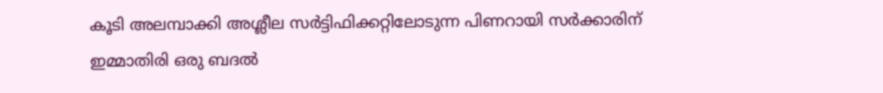കൂടി അലമ്പാക്കി അശ്ലീല സര്‍ട്ടിഫിക്കറ്റിലോടുന്ന പിണറായി സര്‍ക്കാരിന് ഇമ്മാതിരി ഒരു ബദല്‍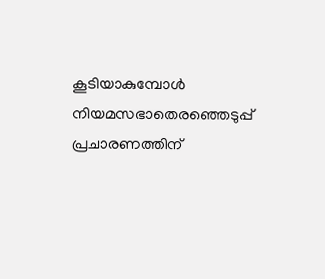കൂടിയാകുമ്പോള്‍ നിയമസഭാതെരഞ്ഞെടുപ്പ് പ്രചാരണത്തിന്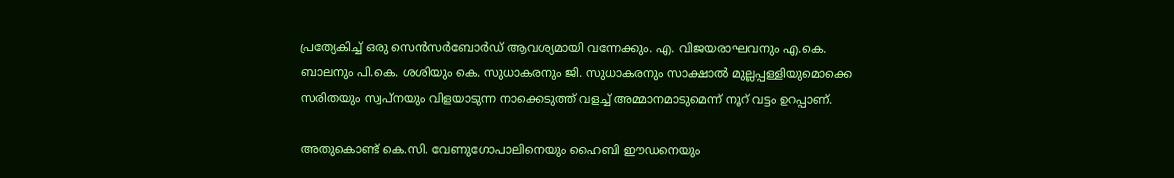പ്രത്യേകിച്ച് ഒരു സെന്‍സര്‍ബോര്‍ഡ് ആവശ്യമായി വന്നേക്കും. എ. വിജയരാഘവനും എ.കെ. ബാലനും പി.കെ. ശശിയും കെ. സുധാകരനും ജി. സുധാകരനും സാക്ഷാല്‍ മുല്ലപ്പള്ളിയുമൊക്കെ സരിതയും സ്വപ്‌നയും വിളയാടുന്ന നാക്കെടുത്ത് വളച്ച് അമ്മാനമാടുമെന്ന് നൂറ് വട്ടം ഉറപ്പാണ്.

അതുകൊണ്ട് കെ.സി. വേണുഗോപാലിനെയും ഹൈബി ഈഡനെയും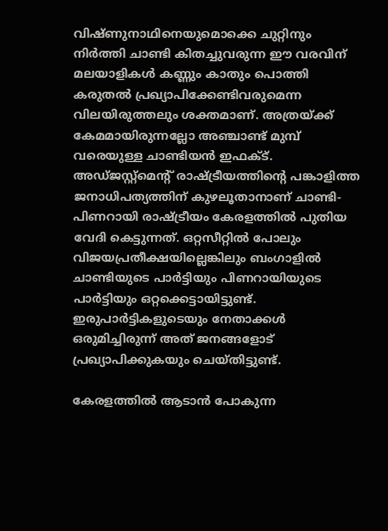വിഷ്ണുനാഥിനെയുമൊക്കെ ചുറ്റിനും നിര്‍ത്തി ചാണ്ടി കിതച്ചുവരുന്ന ഈ വരവിന് മലയാളികള്‍ കണ്ണും കാതും പൊത്തി കരുതല്‍ പ്രഖ്യാപിക്കേണ്ടിവരുമെന്ന വിലയിരുത്തലും ശക്തമാണ്. അത്രയ്‌ക്ക് കേമമായിരുന്നല്ലോ അഞ്ചാണ്ട് മുമ്പ് വരെയുള്ള ചാണ്ടിയന്‍ ഇഫക്ട്. അഡ്ജസ്റ്റ്‌മെന്റ് രാഷ്‌ട്രീയത്തിന്റെ പങ്കാളിത്ത ജനാധിപത്യത്തിന് കുഴലൂതാനാണ് ചാണ്ടി-പിണറായി രാഷ്‌ട്രീയം കേരളത്തില്‍ പുതിയ വേദി കെട്ടുന്നത്. ഒറ്റസീറ്റില്‍ പോലും വിജയപ്രതീക്ഷയില്ലെങ്കിലും ബംഗാളില്‍ ചാണ്ടിയുടെ പാര്‍ട്ടിയും പിണറായിയുടെ പാര്‍ട്ടിയും ഒറ്റക്കെട്ടായിട്ടുണ്ട്. ഇരുപാര്‍ട്ടികളുടെയും നേതാക്കള്‍ ഒരുമിച്ചിരുന്ന് അത് ജനങ്ങളോട് പ്രഖ്യാപിക്കുകയും ചെയ്തിട്ടുണ്ട്.

കേരളത്തില്‍ ആടാന്‍ പോകുന്ന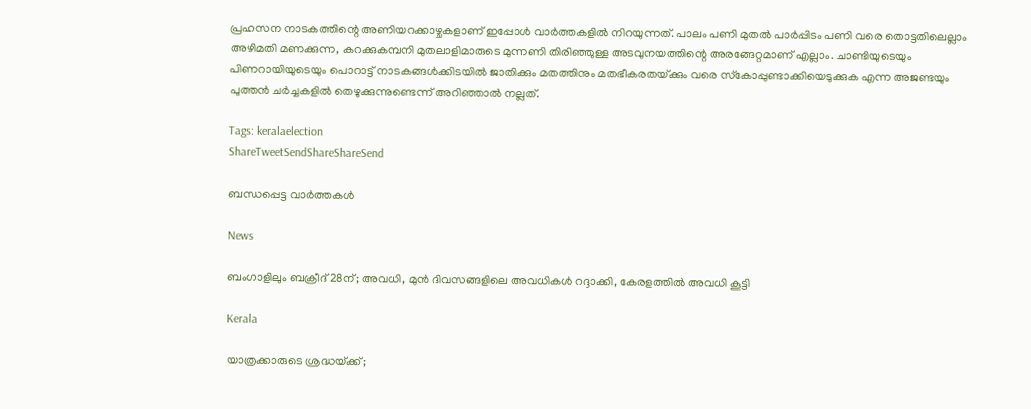പ്രഹസന നാടകത്തിന്റെ അണിയറക്കാഴ്ചകളാണ് ഇപ്പോള്‍ വാര്‍ത്തകളില്‍ നിറയുന്നത്. പാലം പണി മുതല്‍ പാര്‍പ്പിടം പണി വരെ തൊട്ടതിലെല്ലാം അഴിമതി മണക്കുന്ന, കറക്കുകമ്പനി മുതലാളിമാരുടെ മുന്നണി തിരിഞ്ഞുള്ള അടവുനയത്തിന്റെ അരങ്ങേറ്റമാണ് എല്ലാം. ചാണ്ടിയുടെയും പിണറായിയുടെയും പൊറാട്ട് നാടകങ്ങള്‍ക്കിടയില്‍ ജാതിക്കും മതത്തിനും മതഭീകരതയ്‌ക്കും വരെ സ്‌കോപ്പുണ്ടാക്കിയെടുക്കുക എന്ന അജണ്ടയും പുത്തന്‍ ചര്‍ച്ചകളില്‍ തെഴുക്കുന്നുണ്ടെന്ന് അറിഞ്ഞാല്‍ നല്ലത്.

Tags: keralaelection
ShareTweetSendShareShareSend

ബന്ധപ്പെട്ട വാര്‍ത്തകള്‍

News

ബംഗാളിലും ബക്രീദ് 28ന്; അവധി, മുൻ ദിവസങ്ങളിലെ അവധികൾ റദ്ദാക്കി, കേരളത്തിൽ അവധി കൂട്ടി

Kerala

യാത്രക്കാരുടെ ശ്രദ്ധയ്‌ക്ക്;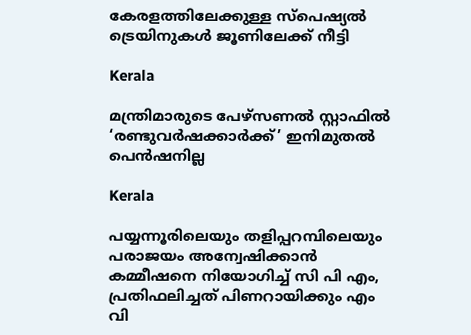കേരളത്തിലേക്കുള്ള സ്പെഷ്യല്‍ ട്രെയിനുകള്‍ ജൂണിലേക്ക് നീട്ടി

Kerala

മന്ത്രിമാരുടെ പേഴ്‌സണൽ സ്റ്റാഫിൽ ‘രണ്ടുവർഷക്കാർക്ക്’ ഇനിമുതൽ പെൻഷനില്ല

Kerala

പയ്യന്നൂരിലെയും തളിപ്പറമ്പിലെയും പരാജയം അന്വേഷിക്കാന്‍ കമ്മീഷനെ നിയോഗിച്ച് സി പി എം, പ്രതിഫലിച്ചത് പിണറായിക്കും എം വി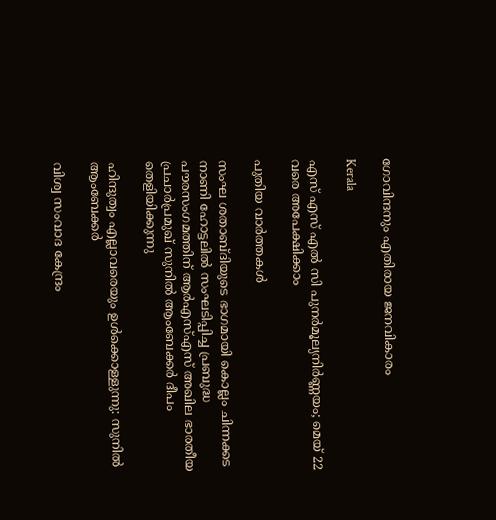ഗോവിന്ദനും എതിരായ ജനവികാരം

Kerala

എസ് എസ് എല്‍ സി പുനര്‍മൂല്യനിര്‍ണ്ണയം; മെയ് 22 വരെ അപേക്ഷിക്കാം

പുതിയ വാര്‍ത്തകള്‍

സംഘ ശതാബ്ദിയുടെ ഭാഗമായി കൊല്ലം ചിന്നക്കട നാണി ഹോട്ടലില്‍ സംഘടിപ്പിച്ച പ്രബുദ്ധ പൗരസംഗമത്തിന് ആര്‍എസ്എസ് അഖില ഭാരതീയ പ്രചാര്‍പ്രമുഖ് സുനില്‍ ആംബേക്കര്‍ ദീപം തെളിയിക്കുന്നു

ഹിന്ദുത്വം എല്ലാവരെയും ഉള്‍ക്കൊള്ളുന്നു: സുനില്‍ ആംബേക്കര്‍

വിശ്വ സംവാദ കേന്ദ്രം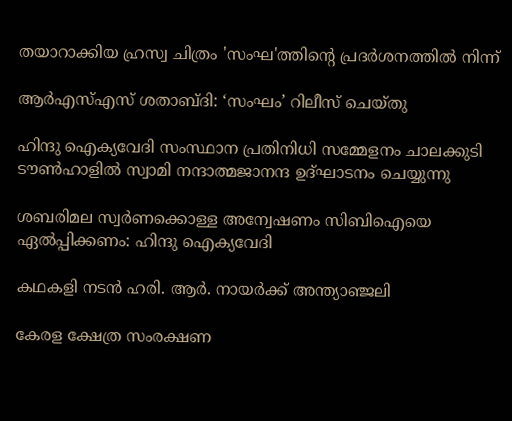തയാറാക്കിയ ഹ്രസ്വ ചിത്രം 'സംഘ'ത്തിന്റെ പ്രദര്‍ശനത്തില്‍ നിന്ന്‌

ആര്‍എസ്എസ് ശതാബ്ദി: ‘സംഘം’ റിലീസ് ചെയ്തു

ഹിന്ദു ഐക്യവേദി സംസ്ഥാന പ്രതിനിധി സമ്മേളനം ചാലക്കുടി ടൗണ്‍ഹാളില്‍ സ്വാമി നന്ദാത്മജാനന്ദ ഉദ്ഘാടനം ചെയ്യുന്നു

ശബരിമല സ്വര്‍ണക്കൊള്ള അന്വേഷണം സിബിഐയെ ഏല്‍പ്പിക്കണം: ഹിന്ദു ഐക്യവേദി

കഥകളി നടന്‍ ഹരി. ആര്‍. നായര്‍ക്ക് അന്ത്യാഞ്ജലി

കേരള ക്ഷേത്ര സംരക്ഷണ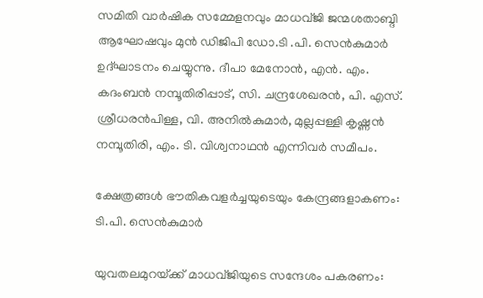സമിതി വാര്‍ഷിക സമ്മേളനവും മാധവ്ജി ജന്മശതാബ്ദി ആഘോഷവും മുന്‍ ഡിജിപി ഡോ.ടി .പി. സെന്‍കുമാര്‍ ഉദ്ഘാടനം ചെയ്യുന്നു. ദീപാ മേനോന്‍, എന്‍. എം. കദംബന്‍ നമ്പൂതിരിപ്പാട്, സി. ചന്ദ്രശേഖരന്‍, പി. എസ്. ശ്രീധരന്‍പിള്ള, വി. അനില്‍കുമാര്‍, മുല്ലപ്പള്ളി കൃഷ്ണന്‍ നമ്പൂതിരി, എം. ടി. വിശ്വനാഥന്‍ എന്നിവര്‍ സമീപം.

ക്ഷേത്രങ്ങള്‍ ഭൗതികവളര്‍ച്ചയുടെയും കേന്ദ്രങ്ങളാകണം: ടി.പി. സെന്‍കുമാര്‍

യുവതലമുറയ്‌ക്ക് മാധവ്ജിയുടെ സന്ദേശം പകരണം: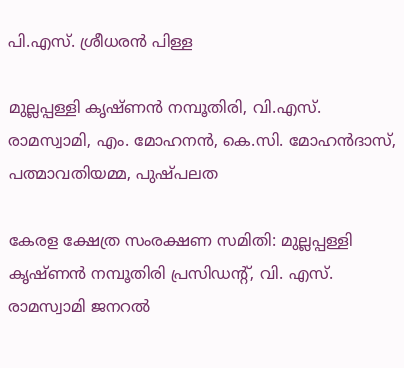പി.എസ്. ശ്രീധരന്‍ പിള്ള

മുല്ലപ്പള്ളി കൃഷ്ണന്‍ നമ്പൂതിരി, വി.എസ്. രാമസ്വാമി, എം. മോഹനന്‍, കെ.സി. മോഹന്‍ദാസ്, പത്മാവതിയമ്മ, പുഷ്പലത

കേരള ക്ഷേത്ര സംരക്ഷണ സമിതി: മുല്ലപ്പള്ളി കൃഷ്ണന്‍ നമ്പൂതിരി പ്രസിഡന്റ്, വി. എസ്. രാമസ്വാമി ജനറല്‍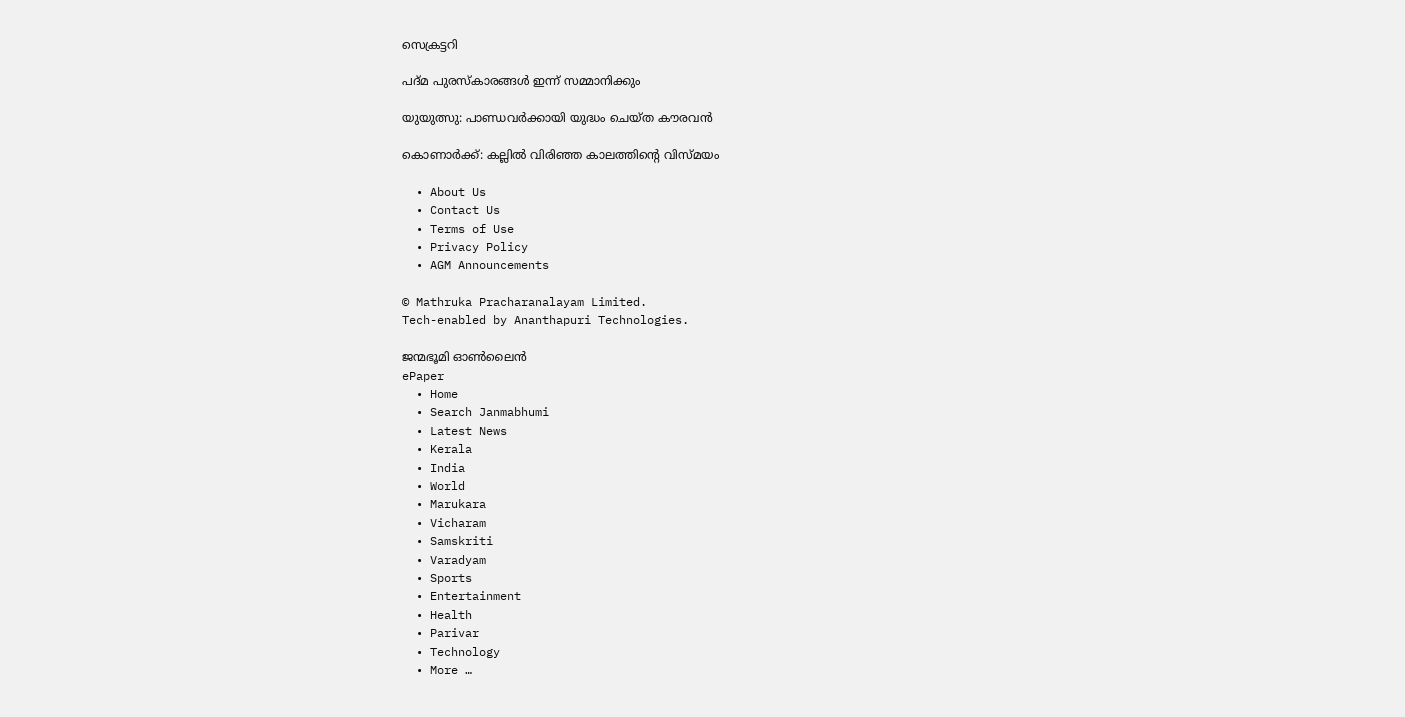സെക്രട്ടറി

പദ്മ പുരസ്‌കാരങ്ങള്‍ ഇന്ന് സമ്മാനിക്കും

യുയുത്സു: പാണ്ഡവര്‍ക്കായി യുദ്ധം ചെയ്ത കൗരവന്‍

കൊണാര്‍ക്ക്: കല്ലില്‍ വിരിഞ്ഞ കാലത്തിന്റെ വിസ്മയം

  • About Us
  • Contact Us
  • Terms of Use
  • Privacy Policy
  • AGM Announcements

© Mathruka Pracharanalayam Limited.
Tech-enabled by Ananthapuri Technologies.

ജന്മഭൂമി ഓണ്‍ലൈന്‍
ePaper
  • Home
  • Search Janmabhumi
  • Latest News
  • Kerala
  • India
  • World
  • Marukara
  • Vicharam
  • Samskriti
  • Varadyam
  • Sports
  • Entertainment
  • Health
  • Parivar
  • Technology
  • More …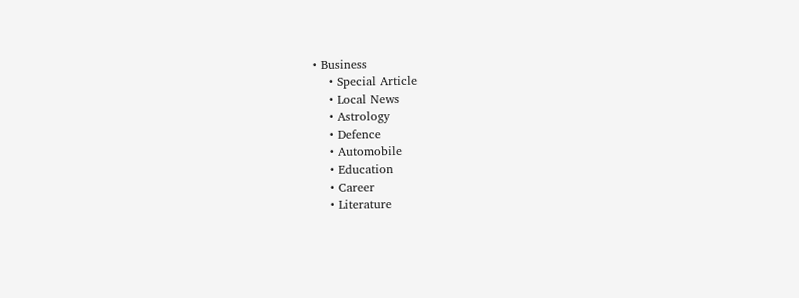• Business
    • Special Article
    • Local News
    • Astrology
    • Defence
    • Automobile
    • Education
    • Career
    • Literature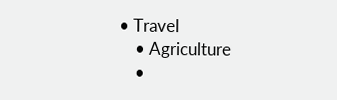• Travel
    • Agriculture
    •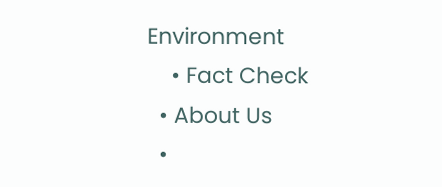Environment
    • Fact Check
  • About Us
  •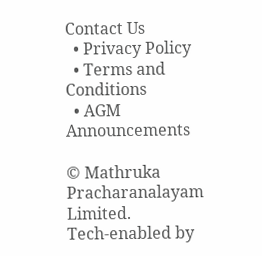Contact Us
  • Privacy Policy
  • Terms and Conditions
  • AGM Announcements

© Mathruka Pracharanalayam Limited.
Tech-enabled by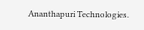Ananthapuri Technologies.